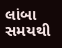લાંબા સમયથી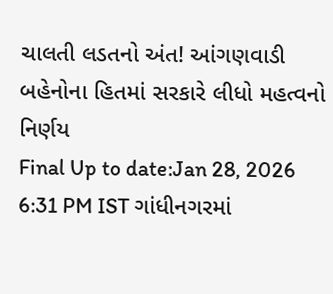ચાલતી લડતનો અંત! આંગણવાડી બહેનોના હિતમાં સરકારે લીધો મહત્વનો નિર્ણય
Final Up to date:Jan 28, 2026 6:31 PM IST ગાંધીનગરમાં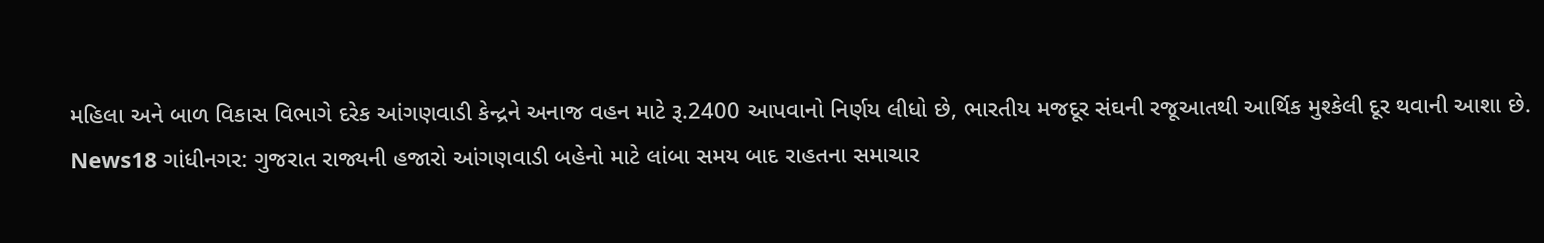મહિલા અને બાળ વિકાસ વિભાગે દરેક આંગણવાડી કેન્દ્રને અનાજ વહન માટે રૂ.2400 આપવાનો નિર્ણય લીધો છે, ભારતીય મજદૂર સંઘની રજૂઆતથી આર્થિક મુશ્કેલી દૂર થવાની આશા છે. News18 ગાંધીનગર: ગુજરાત રાજ્યની હજારો આંગણવાડી બહેનો માટે લાંબા સમય બાદ રાહતના સમાચાર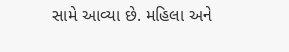સામે આવ્યા છે. મહિલા અને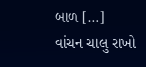બાળ […]
વાંચન ચાલુ રાખો